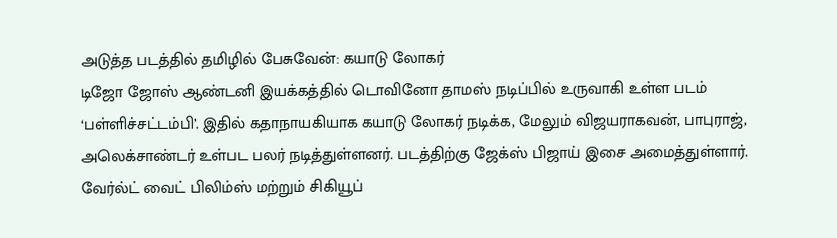அடுத்த படத்தில் தமிழில் பேசுவேன்: கயாடு லோகர்
டிஜோ ஜோஸ் ஆண்டனி இயக்கத்தில் டொவினோ தாமஸ் நடிப்பில் உருவாகி உள்ள படம் ‘பள்ளிச்சட்டம்பி’. இதில் கதாநாயகியாக கயாடு லோகர் நடிக்க, மேலும் விஜயராகவன், பாபுராஜ், அலெக்சாண்டர் உள்பட பலர் நடித்துள்ளனர். படத்திற்கு ஜேக்ஸ் பிஜாய் இசை அமைத்துள்ளார். வேர்ல்ட் வைட் பிலிம்ஸ் மற்றும் சிகியூப்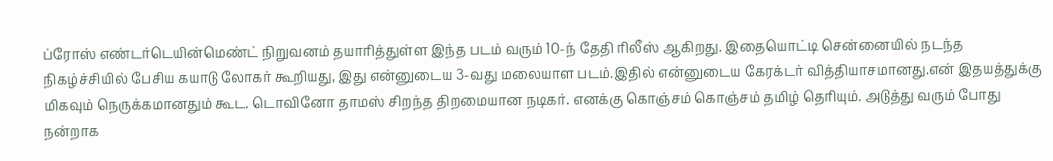ப்ரோஸ் எண்டர்டெயின்மெண்ட் நிறுவனம் தயாரித்துள்ள இந்த படம் வரும் 10-ந் தேதி ரிலீஸ் ஆகிறது. இதையொட்டி சென்னையில் நடந்த நிகழ்ச்சியில் பேசிய கயாடு லோகர் கூறியது, இது என்னுடைய 3-வது மலையாள படம்.இதில் என்னுடைய கேரக்டர் வித்தியாசமானது.என் இதயத்துக்கு மிகவும் நெருக்கமானதும் கூட. டொவினோ தாமஸ் சிறந்த திறமையான நடிகர். எனக்கு கொஞ்சம் கொஞ்சம் தமிழ் தெரியும். அடுத்து வரும் போது நன்றாக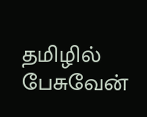தமிழில் பேசுவேன்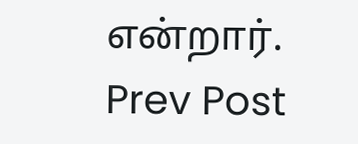என்றார்.
Prev Post